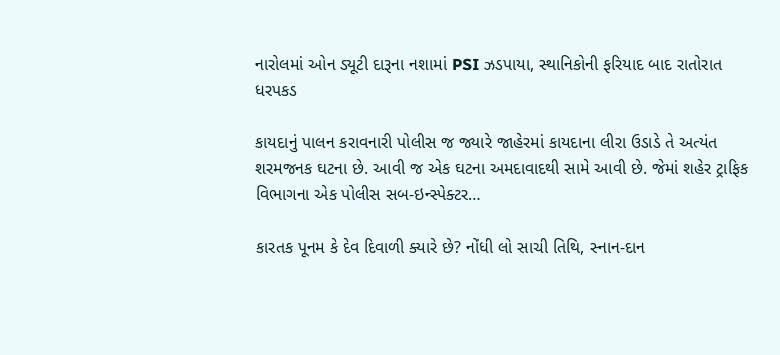નારોલમાં ઓન ડ્યૂટી દારૂના નશામાં PSI ઝડપાયા, સ્થાનિકોની ફરિયાદ બાદ રાતોરાત ધરપકડ

કાયદાનું પાલન કરાવનારી પોલીસ જ જ્યારે જાહેરમાં કાયદાના લીરા ઉડાડે તે અત્યંત શરમજનક ઘટના છે. આવી જ એક ઘટના અમદાવાદથી સામે આવી છે. જેમાં શહેર ટ્રાફિક વિભાગના એક પોલીસ સબ-ઇન્સ્પેક્ટર…

કારતક પૂનમ કે દેવ દિવાળી ક્યારે છે? નોંધી લો સાચી તિથિ, સ્નાન-દાન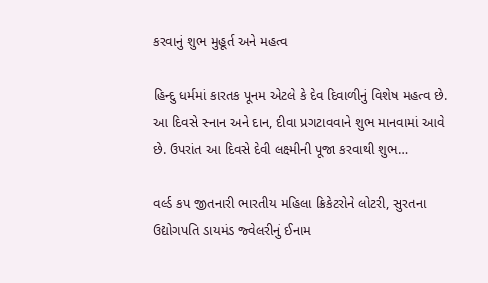કરવાનું શુભ મુહૂર્ત અને મહત્વ

હિન્દુ ધર્મમાં કારતક પૂનમ એટલે કે દેવ દિવાળીનું વિશેષ મહત્વ છે. આ દિવસે સ્નાન અને દાન, દીવા પ્રગટાવવાને શુભ માનવામાં આવે છે. ઉપરાંત આ દિવસે દેવી લક્ષ્મીની પૂજા કરવાથી શુભ…

વર્લ્ડ કપ જીતનારી ભારતીય મહિલા ક્રિકેટરોને લોટરી, સુરતના ઉદ્યોગપતિ ડાયમંડ જ્વેલરીનું ઈનામ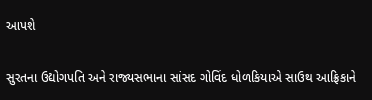આપશે

સુરતના ઉદ્યોગપતિ અને રાજ્યસભાના સાંસદ ગોવિંદ ધોળકિયાએ સાઉથ આફ્રિકાને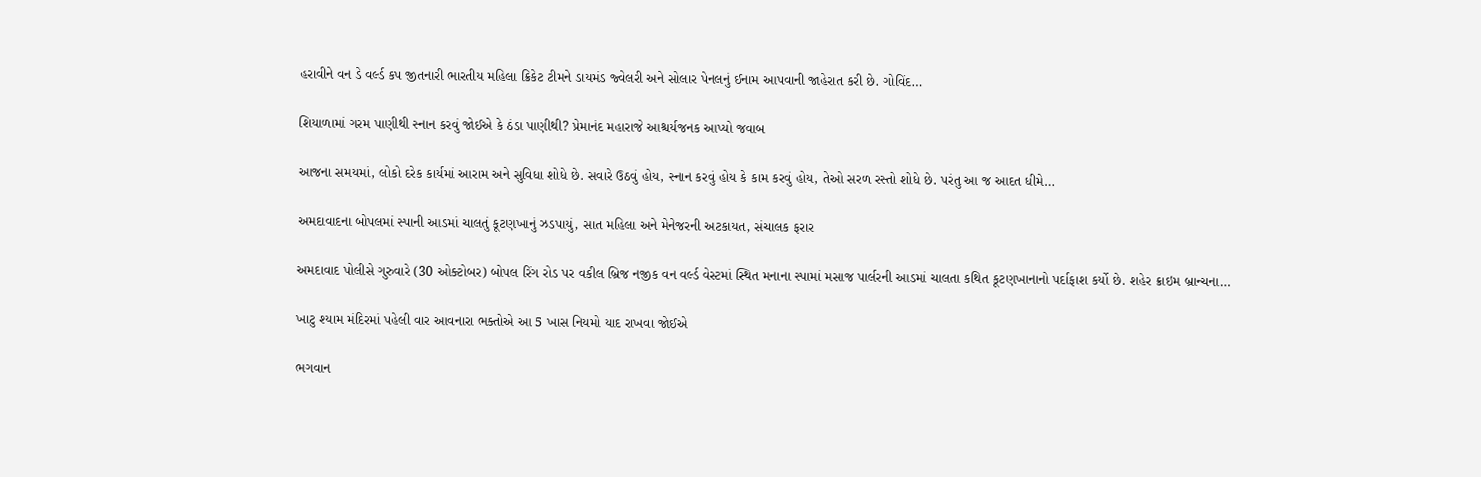હરાવીને વન ડે વર્લ્ડ કપ જીતનારી ભારતીય મહિલા ક્રિકેટ ટીમને ડાયમંડ જ્વેલરી અને સોલાર પેનલનું ઈનામ આપવાની જાહેરાત કરી છે. ગોવિંદ…

શિયાળામાં ગરમ પાણીથી સ્નાન કરવું જોઈએ કે ઠંડા પાણીથી? પ્રેમાનંદ મહારાજે આશ્ચર્યજનક આપ્યો જવાબ

આજના સમયમાં, લોકો દરેક કાર્યમાં આરામ અને સુવિધા શોધે છે. સવારે ઉઠવું હોય, સ્નાન કરવું હોય કે કામ કરવું હોય, તેઓ સરળ રસ્તો શોધે છે. પરંતુ આ જ આદત ધીમે…

અમદાવાદના બોપલમાં સ્પાની આડમાં ચાલતું કૂટણખાનું ઝડપાયું, સાત મહિલા અને મેનેજરની અટકાયત, સંચાલક ફરાર

અમદાવાદ પોલીસે ગુરુવારે (30 ઓક્ટોબર) બોપલ રિંગ રોડ પર વકીલ બ્રિજ નજીક વન વર્લ્ડ વેસ્ટમાં સ્થિત મનાના સ્પામાં મસાજ પાર્લરની આડમાં ચાલતા કથિત કૂટણખાનાનો પર્દાફાશ કર્યો છે. શહેર ક્રાઇમ બ્રાન્ચના…

ખાટુ શ્યામ મંદિરમાં પહેલી વાર આવનારા ભક્તોએ આ 5 ખાસ નિયમો યાદ રાખવા જોઈએ

ભગવાન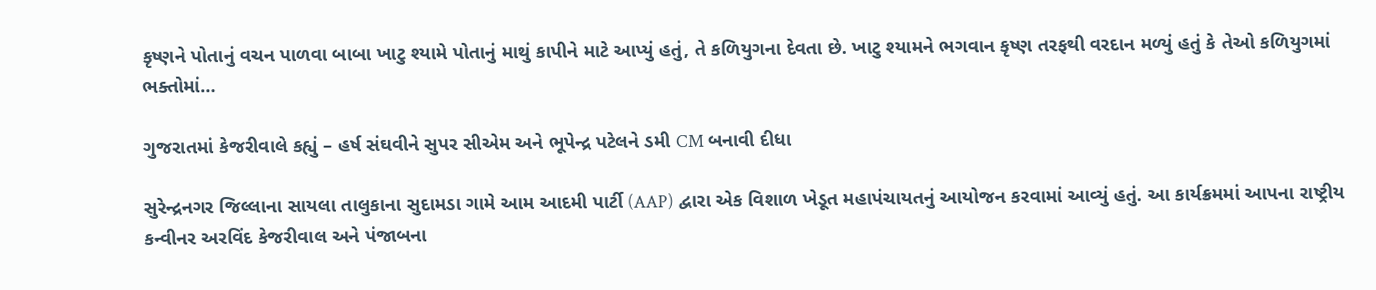કૃષ્ણને પોતાનું વચન પાળવા બાબા ખાટુ શ્યામે પોતાનું માથું કાપીને માટે આપ્યું હતું, તે કળિયુગના દેવતા છે. ખાટુ શ્યામને ભગવાન કૃષ્ણ તરફથી વરદાન મળ્યું હતું કે તેઓ કળિયુગમાં ભક્તોમાં…

ગુજરાતમાં કેજરીવાલે કહ્યું – હર્ષ સંઘવીને સુપર સીએમ અને ભૂપેન્દ્ર પટેલને ડમી CM બનાવી દીધા

સુરેન્દ્રનગર જિલ્લાના સાયલા તાલુકાના સુદામડા ગામે આમ આદમી પાર્ટી (AAP) દ્વારા એક વિશાળ ખેડૂત મહાપંચાયતનું આયોજન કરવામાં આવ્યું હતું. આ કાર્યક્રમમાં આપના રાષ્ટ્રીય કન્વીનર અરવિંદ કેજરીવાલ અને પંજાબના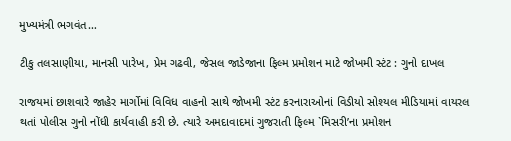મુખ્યમંત્રી ભગવંત…

ટીકુ તલસાણીયા, માનસી પારેખ, પ્રેમ ગઢવી, જેસલ જાડેજાના ફિલ્મ પ્રમોશન માટે જોખમી સ્ટંટ : ગુનો દાખલ

રાજયમાં છાશવારે જાહેર માર્ગોમાં વિવિધ વાહનો સાથે જોખમી સ્ટંટ કરનારાઓનાં વિડીયો સોશ્યલ મીડિયામાં વાયરલ થતાં પોલીસ ગુનો નોંધી કાર્યવાહી કરી છે. ત્યારે અમદાવાદમાં ગુજરાતી ફિલ્મ `મિસરી’ના પ્રમોશન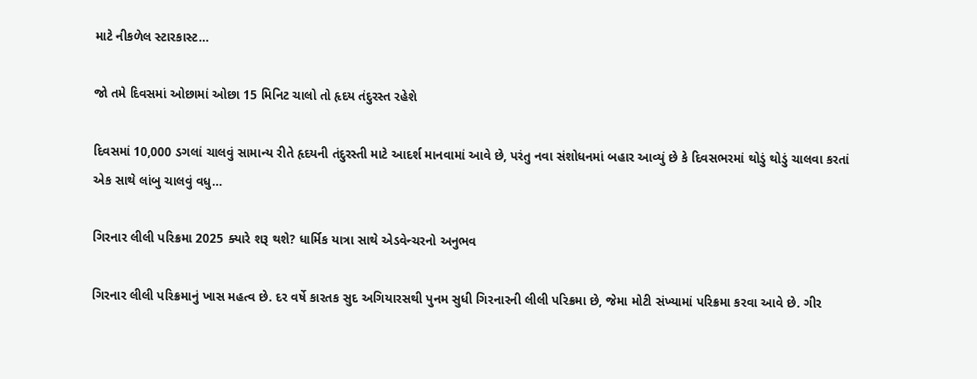માટે નીકળેલ સ્ટારકાસ્ટ…

જો તમે દિવસમાં ઓછામાં ઓછા 15 મિનિટ ચાલો તો હૃદય તંદુરસ્ત રહેશે

દિવસમાં 10,000 ડગલાં ચાલવું સામાન્ય રીતે હૃદયની તંદુરસ્તી માટે આદર્શ માનવામાં આવે છે, પરંતુ નવા સંશોધનમાં બહાર આવ્યું છે કે દિવસભરમાં થોડું થોડું ચાલવા કરતાં એક સાથે લાંબુ ચાલવું વધુ…

ગિરનાર લીલી પરિક્રમા 2025 ક્યારે શરૂ થશે? ધાર્મિક યાત્રા સાથે એડવેન્ચરનો અનુભવ

ગિરનાર લીલી પરિક્રમાનું ખાસ મહત્વ છે. દર વર્ષે કારતક સુદ અગિયારસથી પુનમ સુધી ગિરનારની લીલી પરિક્રમા છે, જેમા મોટી સંખ્યામાં પરિક્રમા કરવા આવે છે. ગીર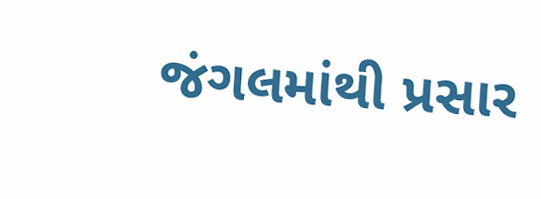જંગલમાંથી પ્રસાર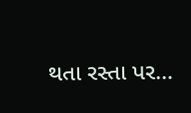થતા રસ્તા પર…